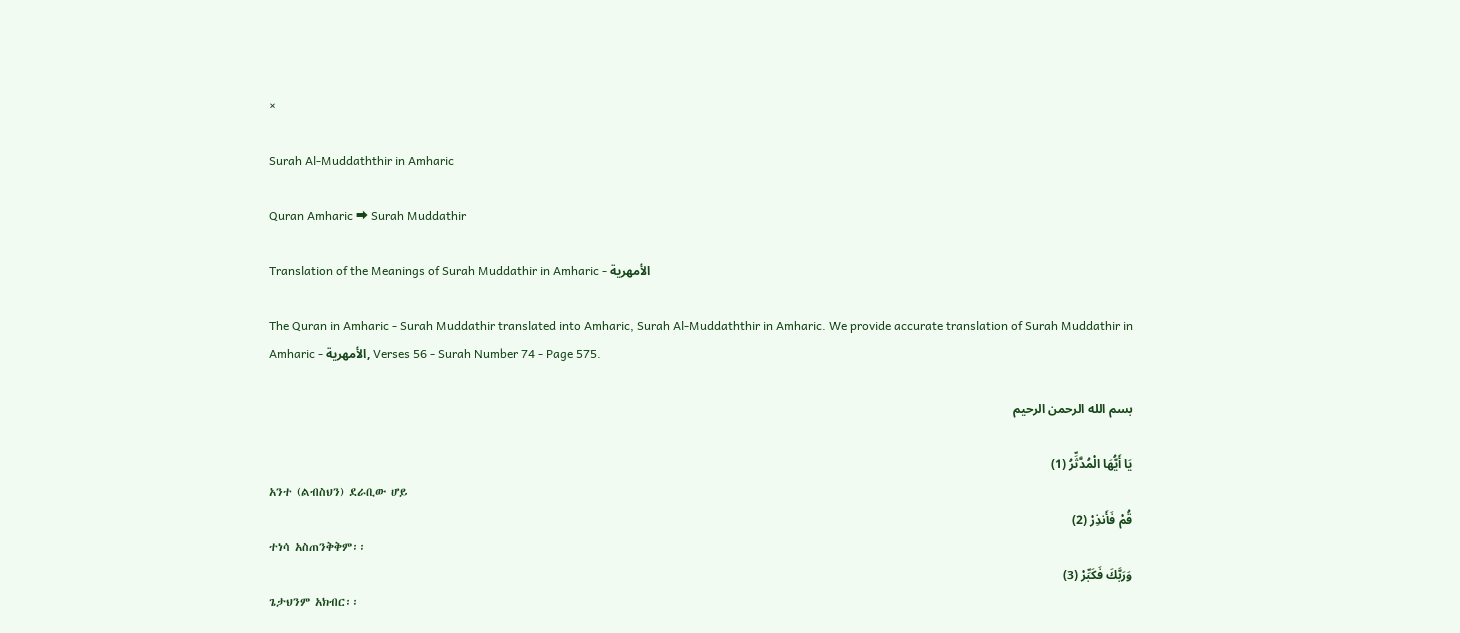×

Surah Al-Muddaththir in Amharic

Quran Amharic ⮕ Surah Muddathir

Translation of the Meanings of Surah Muddathir in Amharic - الأمهرية

The Quran in Amharic - Surah Muddathir translated into Amharic, Surah Al-Muddaththir in Amharic. We provide accurate translation of Surah Muddathir in Amharic - الأمهرية, Verses 56 - Surah Number 74 - Page 575.

بسم الله الرحمن الرحيم

يَا أَيُّهَا الْمُدَّثِّرُ (1)
አንተ (ልብስህን) ደራቢው ሆይ
قُمْ فَأَنذِرْ (2)
ተነሳ አስጠንቅቅም፡፡
وَرَبَّكَ فَكَبِّرْ (3)
ጌታህንም አክብር፡፡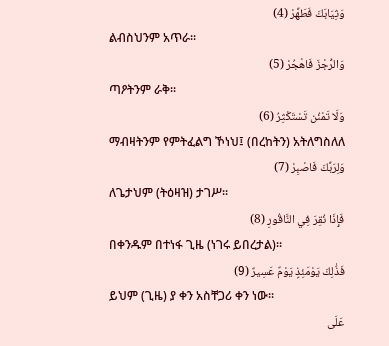وَثِيَابَكَ فَطَهِّرْ (4)
ልብስህንም አጥራ፡፡
وَالرُّجْزَ فَاهْجُرْ (5)
ጣዖትንም ራቅ፡፡
وَلَا تَمْنُن تَسْتَكْثِرُ (6)
ማብዛትንም የምትፈልግ ኾነህ፤ (በረከትን) አትለግስለለ
وَلِرَبِّكَ فَاصْبِرْ (7)
ለጌታህም (ትዕዛዝ) ታገሥ፡፡
فَإِذَا نُقِرَ فِي النَّاقُورِ (8)
በቀንዱም በተነፋ ጊዜ (ነገሩ ይበረታል)፡፡
فَذَٰلِكَ يَوْمَئِذٍ يَوْمٌ عَسِيرٌ (9)
ይህም (ጊዜ) ያ ቀን አስቸጋሪ ቀን ነው፡፡
عَلَى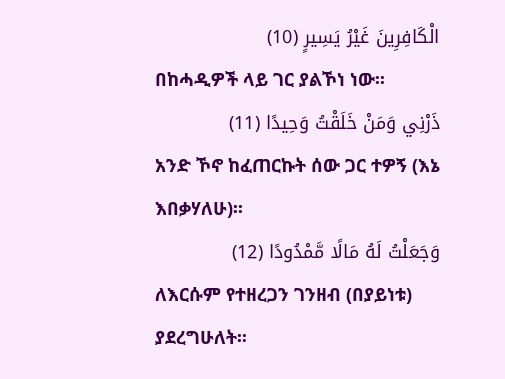الْكَافِرِينَ غَيْرُ يَسِيرٍ (10)
በከሓዲዎች ላይ ገር ያልኾነ ነው፡፡
ذَرْنِي وَمَنْ خَلَقْتُ وَحِيدًا (11)
አንድ ኾኖ ከፈጠርኩት ሰው ጋር ተዎኝ (እኔ እበቃሃለሁ)፡፡
وَجَعَلْتُ لَهُ مَالًا مَّمْدُودًا (12)
ለእርሱም የተዘረጋን ገንዘብ (በያይነቱ) ያደረግሁለት፡፡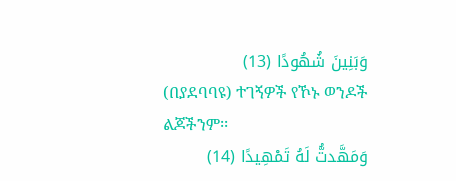وَبَنِينَ شُهُودًا (13)
(በያደባባዩ) ተገኝዎች የኾኑ ወንዶች ልጆችንም፡፡
وَمَهَّدتُّ لَهُ تَمْهِيدًا (14)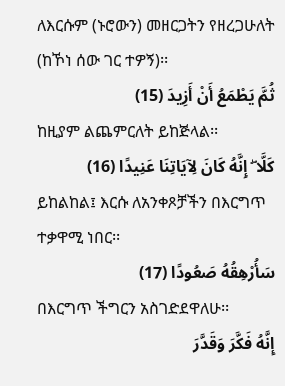ለእርሱም (ኑሮውን) መዘርጋትን የዘረጋሁለት (ከኾነ ሰው ገር ተዎኝ)፡፡
ثُمَّ يَطْمَعُ أَنْ أَزِيدَ (15)
ከዚያም ልጨምርለት ይከጅላል፡፡
كَلَّا ۖ إِنَّهُ كَانَ لِآيَاتِنَا عَنِيدًا (16)
ይከልከል፤ እርሱ ለአንቀጾቻችን በእርግጥ ተቃዋሚ ነበር፡፡
سَأُرْهِقُهُ صَعُودًا (17)
በእርግጥ ችግርን አስገድደዋለሁ፡፡
إِنَّهُ فَكَّرَ وَقَدَّرَ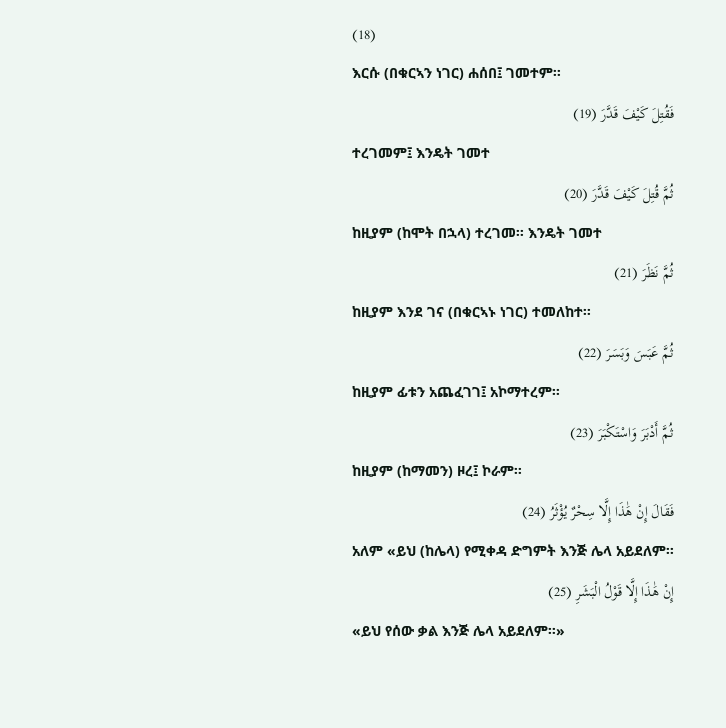(18)
እርሱ (በቁርኣን ነገር) ሐሰበ፤ ገመተም፡፡
فَقُتِلَ كَيْفَ قَدَّرَ (19)
ተረገመም፤ እንዴት ገመተ
ثُمَّ قُتِلَ كَيْفَ قَدَّرَ (20)
ከዚያም (ከሞት በኋላ) ተረገመ፡፡ እንዴት ገመተ
ثُمَّ نَظَرَ (21)
ከዚያም እንደ ገና (በቁርኣኑ ነገር) ተመለከተ፡፡
ثُمَّ عَبَسَ وَبَسَرَ (22)
ከዚያም ፊቱን አጨፈገገ፤ አኮማተረም፡፡
ثُمَّ أَدْبَرَ وَاسْتَكْبَرَ (23)
ከዚያም (ከማመን) ዞረ፤ ኮራም፡፡
فَقَالَ إِنْ هَٰذَا إِلَّا سِحْرٌ يُؤْثَرُ (24)
አለም «ይህ (ከሌላ) የሚቀዳ ድግምት እንጅ ሌላ አይደለም፡፡
إِنْ هَٰذَا إِلَّا قَوْلُ الْبَشَرِ (25)
«ይህ የሰው ቃል እንጅ ሌላ አይደለም፡፡»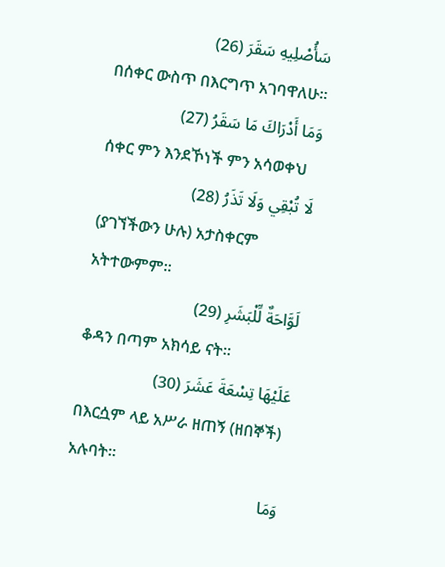سَأُصْلِيهِ سَقَرَ (26)
በሰቀር ውስጥ በእርግጥ አገባዋለሁ፡፡
وَمَا أَدْرَاكَ مَا سَقَرُ (27)
ሰቀር ምን እንደኾነች ምን አሳወቀህ
لَا تُبْقِي وَلَا تَذَرُ (28)
(ያገኘችውን ሁሉ) አታስቀርም አትተውምም፡፡
لَوَّاحَةٌ لِّلْبَشَرِ (29)
ቆዳን በጣም አክሳይ ናት፡፡
عَلَيْهَا تِسْعَةَ عَشَرَ (30)
በእርሷም ላይ አሥራ ዘጠኝ (ዘበኞች) አሉባት፡፡
وَمَا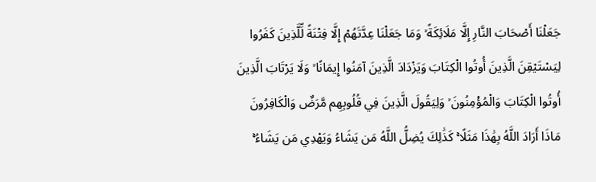جَعَلْنَا أَصْحَابَ النَّارِ إِلَّا مَلَائِكَةً ۙ وَمَا جَعَلْنَا عِدَّتَهُمْ إِلَّا فِتْنَةً لِّلَّذِينَ كَفَرُوا لِيَسْتَيْقِنَ الَّذِينَ أُوتُوا الْكِتَابَ وَيَزْدَادَ الَّذِينَ آمَنُوا إِيمَانًا ۙ وَلَا يَرْتَابَ الَّذِينَ أُوتُوا الْكِتَابَ وَالْمُؤْمِنُونَ ۙ وَلِيَقُولَ الَّذِينَ فِي قُلُوبِهِم مَّرَضٌ وَالْكَافِرُونَ مَاذَا أَرَادَ اللَّهُ بِهَٰذَا مَثَلًا ۚ كَذَٰلِكَ يُضِلُّ اللَّهُ مَن يَشَاءُ وَيَهْدِي مَن يَشَاءُ ۚ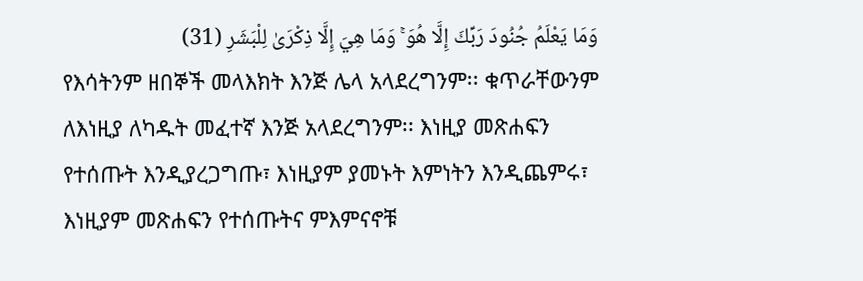وَمَا يَعْلَمُ جُنُودَ رَبِّكَ إِلَّا هُوَ ۚ وَمَا هِيَ إِلَّا ذِكْرَىٰ لِلْبَشَرِ (31)
የእሳትንም ዘበኞች መላእክት እንጅ ሌላ አላደረግንም፡፡ ቁጥራቸውንም ለእነዚያ ለካዱት መፈተኛ እንጅ አላደረግንም፡፡ እነዚያ መጽሐፍን የተሰጡት እንዲያረጋግጡ፣ እነዚያም ያመኑት እምነትን እንዲጨምሩ፣ እነዚያም መጽሐፍን የተሰጡትና ምእምናኖቹ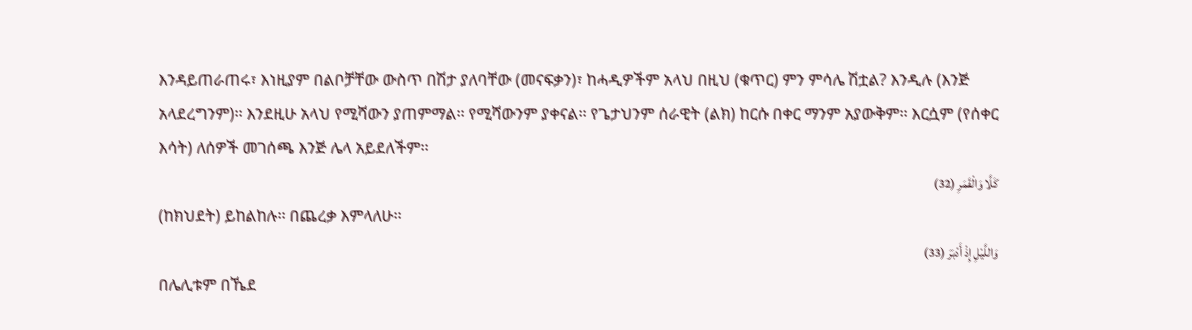እንዳይጠራጠሩ፣ እነዚያም በልቦቻቸው ውስጥ በሽታ ያለባቸው (መናፍቃን)፣ ከሓዲዎችም አላህ በዚህ (ቁጥር) ምን ምሳሌ ሽቷል? እንዲሉ (እንጅ አላደረግንም)፡፡ እንደዚሁ አላህ የሚሻውን ያጠምማል፡፡ የሚሻውንም ያቀናል፡፡ የጌታህንም ሰራዊት (ልክ) ከርሱ በቀር ማንም አያውቅም፡፡ እርሷም (የሰቀር እሳት) ለሰዎች መገሰጫ እንጅ ሌላ አይደለችም፡፡
كَلَّا وَالْقَمَرِ (32)
(ከክህደት) ይከልከሉ፡፡ በጨረቃ እምላለሁ፡፡
وَاللَّيْلِ إِذْ أَدْبَرَ (33)
በሌሊቱም በኼደ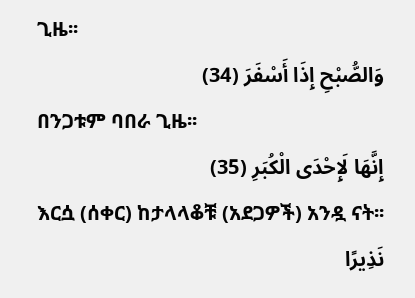ጊዜ፡፡
وَالصُّبْحِ إِذَا أَسْفَرَ (34)
በንጋቱም ባበራ ጊዜ፡፡
إِنَّهَا لَإِحْدَى الْكُبَرِ (35)
እርሷ (ሰቀር) ከታላላቆቹ (አደጋዎች) አንዷ ናት፡፡
نَذِيرًا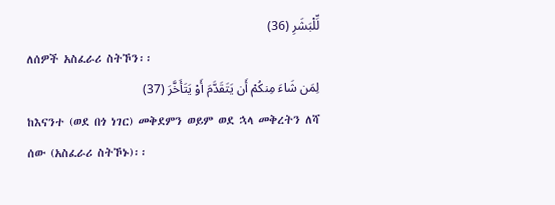لِّلْبَشَرِ (36)
ለሰዎች አስፈራሪ ስትኾን፡፡
لِمَن شَاءَ مِنكُمْ أَن يَتَقَدَّمَ أَوْ يَتَأَخَّرَ (37)
ከእናንተ (ወደ በጎ ነገር) መቅደምን ወይም ወደ ኋላ መቅረትን ለሻ ሰው (አስፈራሪ ስትኾኑ)፡፡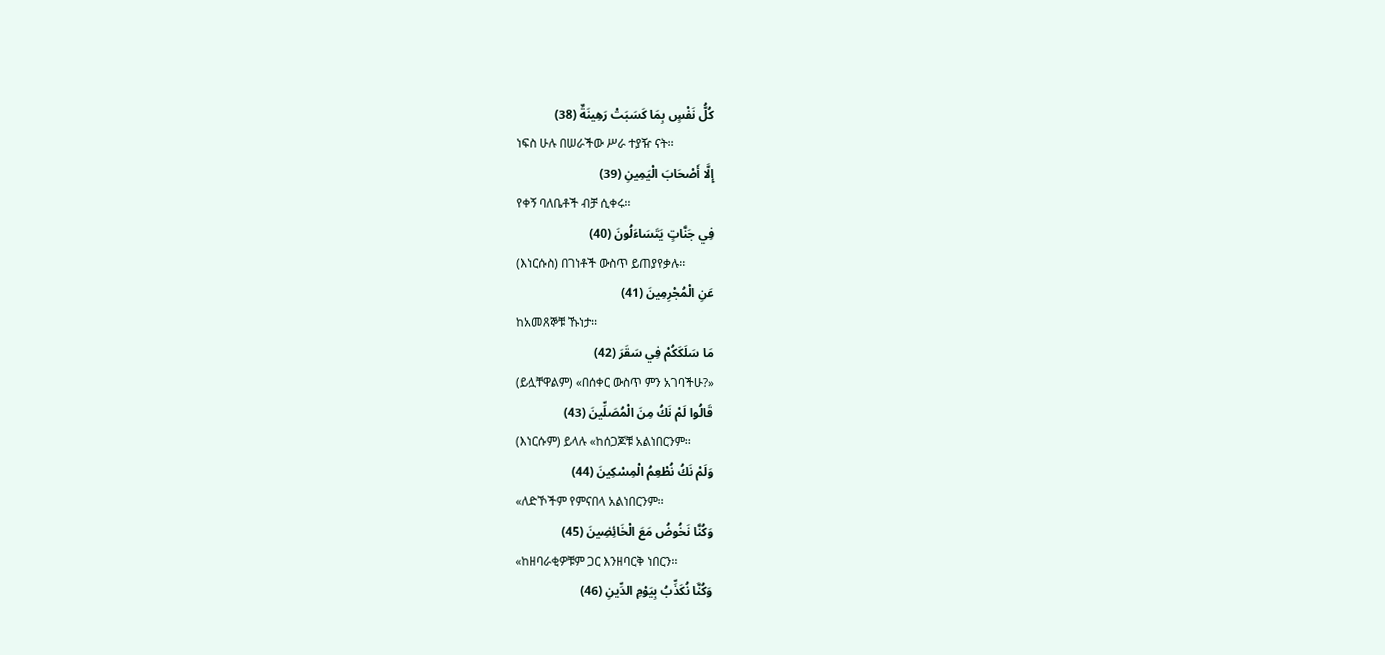كُلُّ نَفْسٍ بِمَا كَسَبَتْ رَهِينَةٌ (38)
ነፍስ ሁሉ በሠራችው ሥራ ተያዥ ናት፡፡
إِلَّا أَصْحَابَ الْيَمِينِ (39)
የቀኝ ባለቤቶች ብቻ ሲቀሩ፡፡
فِي جَنَّاتٍ يَتَسَاءَلُونَ (40)
(እነርሱስ) በገነቶች ውስጥ ይጠያየቃሉ፡፡
عَنِ الْمُجْرِمِينَ (41)
ከአመጸኞቹ ኹነታ፡፡
مَا سَلَكَكُمْ فِي سَقَرَ (42)
(ይሏቸዋልም) «በሰቀር ውስጥ ምን አገባችሁ?»
قَالُوا لَمْ نَكُ مِنَ الْمُصَلِّينَ (43)
(እነርሱም) ይላሉ «ከሰጋጆቹ አልነበርንም፡፡
وَلَمْ نَكُ نُطْعِمُ الْمِسْكِينَ (44)
«ለድኾችም የምናበላ አልነበርንም፡፡
وَكُنَّا نَخُوضُ مَعَ الْخَائِضِينَ (45)
«ከዘባራቂዎቹም ጋር እንዘባርቅ ነበርን፡፡
وَكُنَّا نُكَذِّبُ بِيَوْمِ الدِّينِ (46)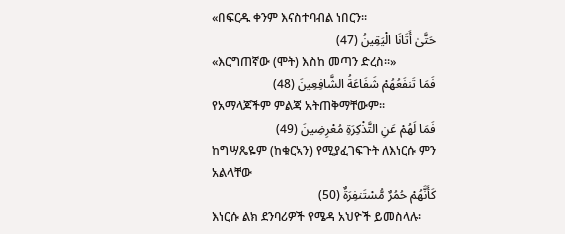«በፍርዱ ቀንም እናስተባብል ነበርን፡፡
حَتَّىٰ أَتَانَا الْيَقِينُ (47)
«እርግጠኛው (ሞት) እስከ መጣን ድረስ፡፡»
فَمَا تَنفَعُهُمْ شَفَاعَةُ الشَّافِعِينَ (48)
የአማላጆችም ምልጃ አትጠቅማቸውም፡፡
فَمَا لَهُمْ عَنِ التَّذْكِرَةِ مُعْرِضِينَ (49)
ከግሣጼዬም (ከቁርኣን) የሚያፈገፍጉት ለእነርሱ ምን አልላቸው
كَأَنَّهُمْ حُمُرٌ مُّسْتَنفِرَةٌ (50)
እነርሱ ልክ ደንባሪዎች የሜዳ አህዮች ይመስላሉ፡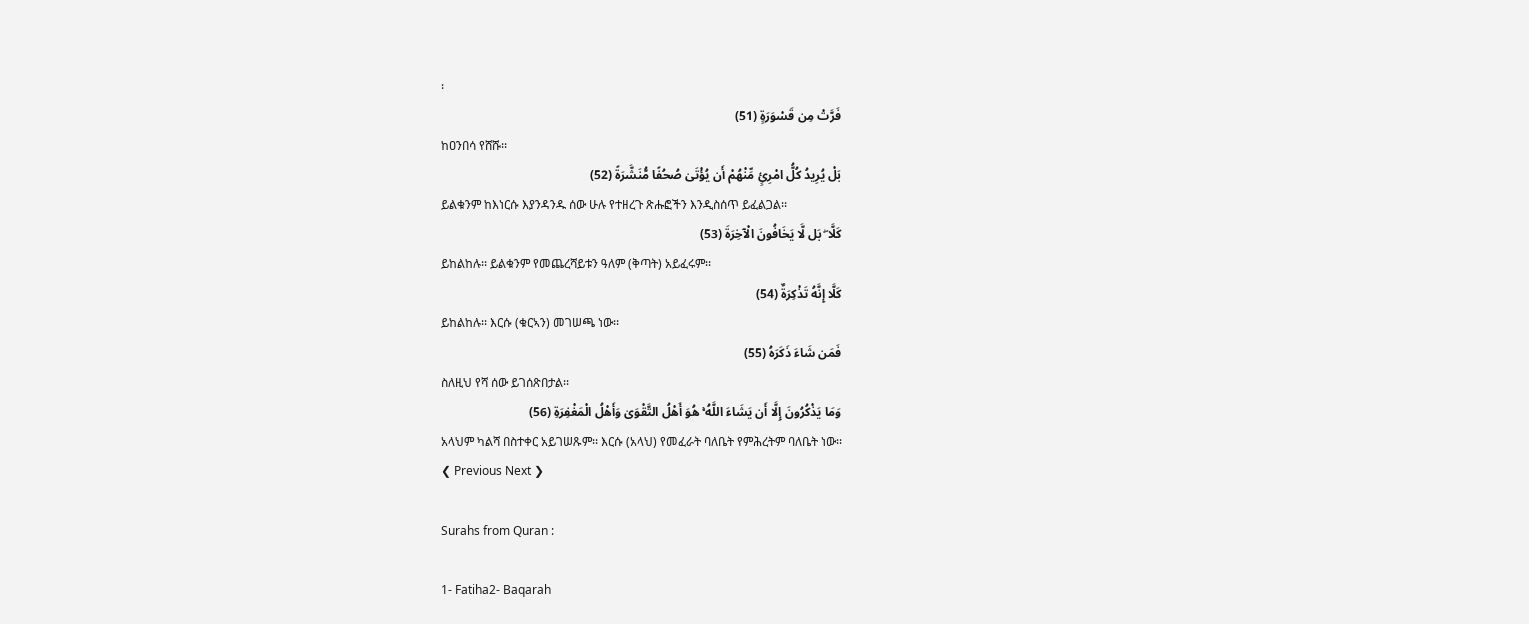፡
فَرَّتْ مِن قَسْوَرَةٍ (51)
ከዐንበሳ የሸሹ፡፡
بَلْ يُرِيدُ كُلُّ امْرِئٍ مِّنْهُمْ أَن يُؤْتَىٰ صُحُفًا مُّنَشَّرَةً (52)
ይልቁንም ከእነርሱ እያንዳንዱ ሰው ሁሉ የተዘረጉ ጽሑፎችን እንዲስሰጥ ይፈልጋል፡፡
كَلَّا ۖ بَل لَّا يَخَافُونَ الْآخِرَةَ (53)
ይከልከሉ፡፡ ይልቁንም የመጨረሻይቱን ዓለም (ቅጣት) አይፈሩም፡፡
كَلَّا إِنَّهُ تَذْكِرَةٌ (54)
ይከልከሉ፡፡ እርሱ (ቁርኣን) መገሠጫ ነው፡፡
فَمَن شَاءَ ذَكَرَهُ (55)
ስለዚህ የሻ ሰው ይገሰጽበታል፡፡
وَمَا يَذْكُرُونَ إِلَّا أَن يَشَاءَ اللَّهُ ۚ هُوَ أَهْلُ التَّقْوَىٰ وَأَهْلُ الْمَغْفِرَةِ (56)
አላህም ካልሻ በስተቀር አይገሠጹም፡፡ እርሱ (አላህ) የመፈራት ባለቤት የምሕረትም ባለቤት ነው፡፡
❮ Previous Next ❯

Surahs from Quran :

1- Fatiha2- Baqarah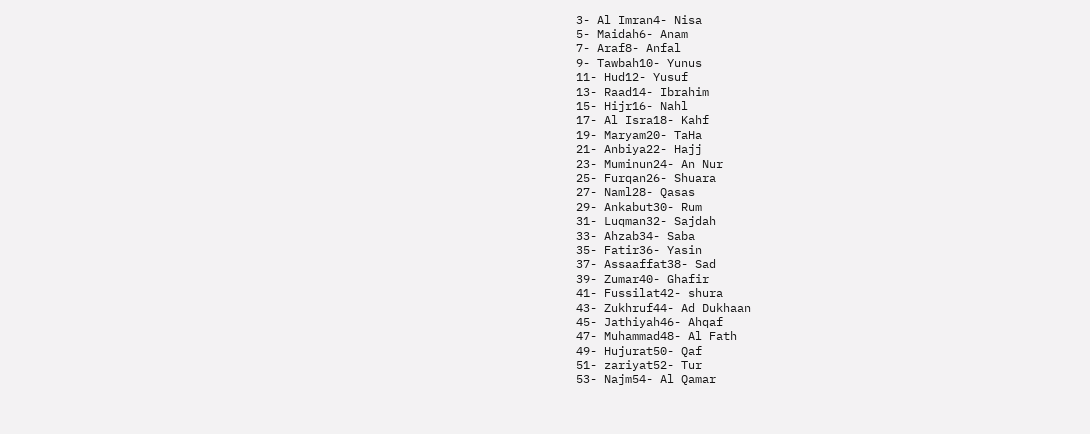3- Al Imran4- Nisa
5- Maidah6- Anam
7- Araf8- Anfal
9- Tawbah10- Yunus
11- Hud12- Yusuf
13- Raad14- Ibrahim
15- Hijr16- Nahl
17- Al Isra18- Kahf
19- Maryam20- TaHa
21- Anbiya22- Hajj
23- Muminun24- An Nur
25- Furqan26- Shuara
27- Naml28- Qasas
29- Ankabut30- Rum
31- Luqman32- Sajdah
33- Ahzab34- Saba
35- Fatir36- Yasin
37- Assaaffat38- Sad
39- Zumar40- Ghafir
41- Fussilat42- shura
43- Zukhruf44- Ad Dukhaan
45- Jathiyah46- Ahqaf
47- Muhammad48- Al Fath
49- Hujurat50- Qaf
51- zariyat52- Tur
53- Najm54- Al Qamar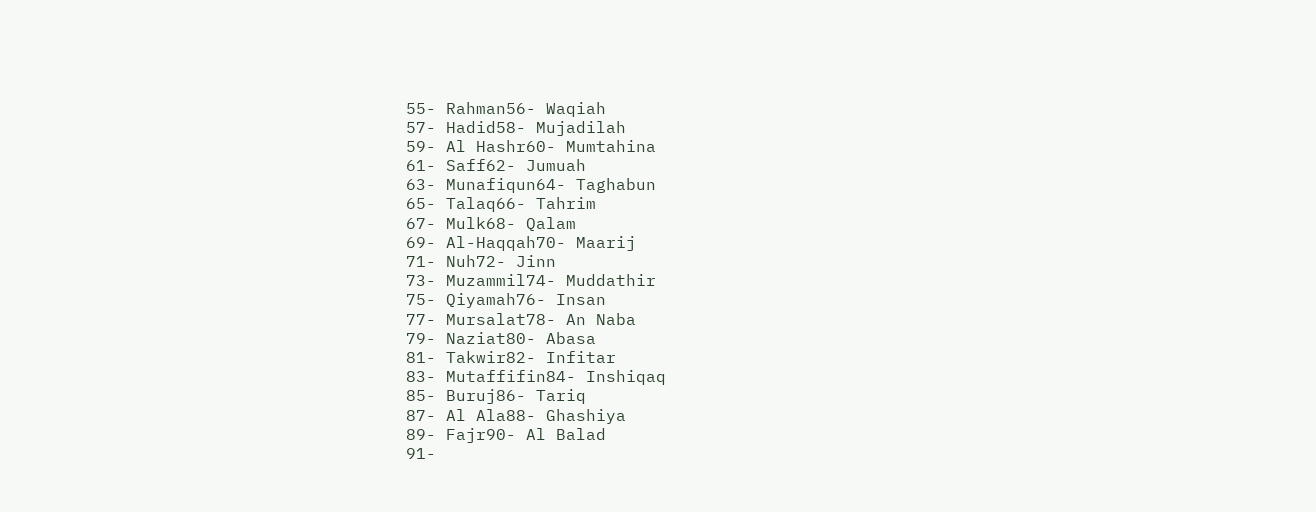55- Rahman56- Waqiah
57- Hadid58- Mujadilah
59- Al Hashr60- Mumtahina
61- Saff62- Jumuah
63- Munafiqun64- Taghabun
65- Talaq66- Tahrim
67- Mulk68- Qalam
69- Al-Haqqah70- Maarij
71- Nuh72- Jinn
73- Muzammil74- Muddathir
75- Qiyamah76- Insan
77- Mursalat78- An Naba
79- Naziat80- Abasa
81- Takwir82- Infitar
83- Mutaffifin84- Inshiqaq
85- Buruj86- Tariq
87- Al Ala88- Ghashiya
89- Fajr90- Al Balad
91-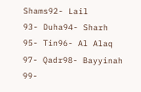Shams92- Lail
93- Duha94- Sharh
95- Tin96- Al Alaq
97- Qadr98- Bayyinah
99-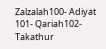Zalzalah100- Adiyat
101- Qariah102- Takathur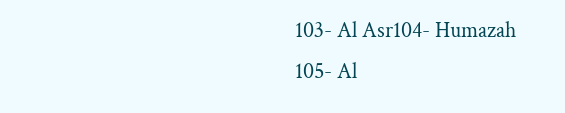103- Al Asr104- Humazah
105- Al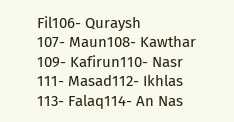Fil106- Quraysh
107- Maun108- Kawthar
109- Kafirun110- Nasr
111- Masad112- Ikhlas
113- Falaq114- An Nas